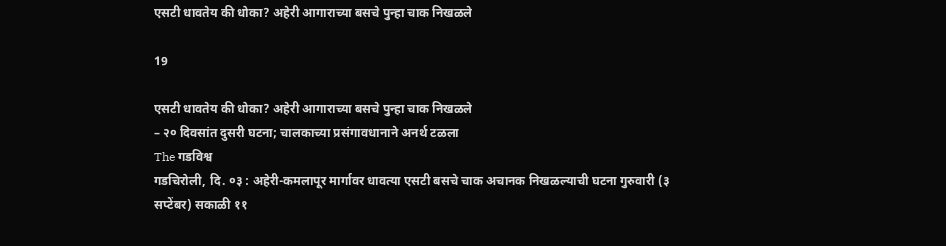एसटी धावतेय की धोका? अहेरी आगाराच्या बसचे पुन्हा चाक निखळले

19

एसटी धावतेय की धोका? अहेरी आगाराच्या बसचे पुन्हा चाक निखळले
– २० दिवसांत दुसरी घटना; चालकाच्या प्रसंगावधानाने अनर्थ टळला
The गडविश्व
गडचिरोली, दि. ०३ : अहेरी-कमलापूर मार्गावर धावत्या एसटी बसचे चाक अचानक निखळल्याची घटना गुरुवारी (३ सप्टेंबर) सकाळी ११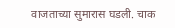वाजताच्या सुमारास घडली. चाक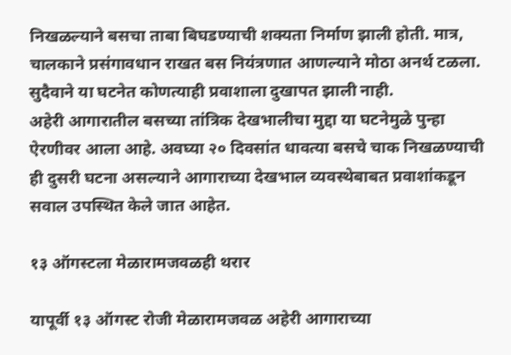निखळल्याने बसचा ताबा बिघडण्याची शक्यता निर्माण झाली होती. मात्र, चालकाने प्रसंगावधान राखत बस नियंत्रणात आणल्याने मोठा अनर्थ टळला. सुदैवाने या घटनेत कोणत्याही प्रवाशाला दुखापत झाली नाही.
अहेरी आगारातील बसच्या तांत्रिक देखभालीचा मुद्दा या घटनेमुळे पुन्हा ऐरणीवर आला आहे. अवघ्या २० दिवसांत धावत्या बसचे चाक निखळण्याची ही दुसरी घटना असल्याने आगाराच्या देखभाल व्यवस्थेबाबत प्रवाशांकडून सवाल उपस्थित केले जात आहेत.

१३ ऑगस्टला मेळारामजवळही थरार

यापूर्वी १३ ऑगस्ट रोजी मेळारामजवळ अहेरी आगाराच्या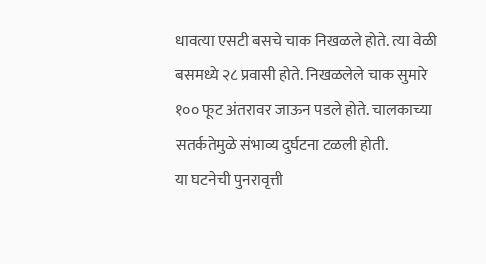धावत्या एसटी बसचे चाक निखळले होते. त्या वेळी बसमध्ये २८ प्रवासी होते. निखळलेले चाक सुमारे १०० फूट अंतरावर जाऊन पडले होते. चालकाच्या सतर्कतेमुळे संभाव्य दुर्घटना टळली होती.
या घटनेची पुनरावृत्ती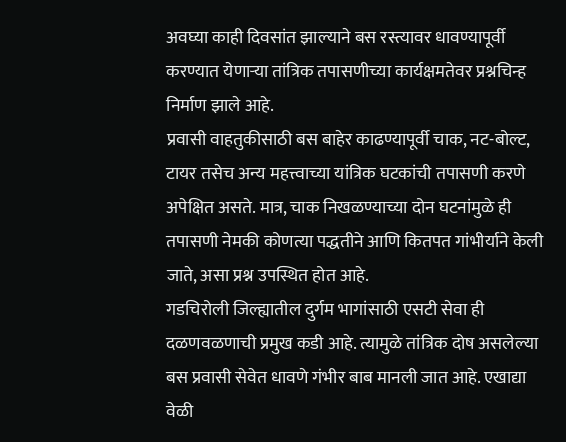अवघ्या काही दिवसांत झाल्याने बस रस्त्यावर धावण्यापूर्वी करण्यात येणाऱ्या तांत्रिक तपासणीच्या कार्यक्षमतेवर प्रश्नचिन्ह निर्माण झाले आहे.
प्रवासी वाहतुकीसाठी बस बाहेर काढण्यापूर्वी चाक, नट-बोल्ट, टायर तसेच अन्य महत्त्वाच्या यांत्रिक घटकांची तपासणी करणे अपेक्षित असते. मात्र, चाक निखळण्याच्या दोन घटनांमुळे ही तपासणी नेमकी कोणत्या पद्धतीने आणि कितपत गांभीर्याने केली जाते, असा प्रश्न उपस्थित होत आहे.
गडचिरोली जिल्ह्यातील दुर्गम भागांसाठी एसटी सेवा ही दळणवळणाची प्रमुख कडी आहे. त्यामुळे तांत्रिक दोष असलेल्या बस प्रवासी सेवेत धावणे गंभीर बाब मानली जात आहे. एखाद्या वेळी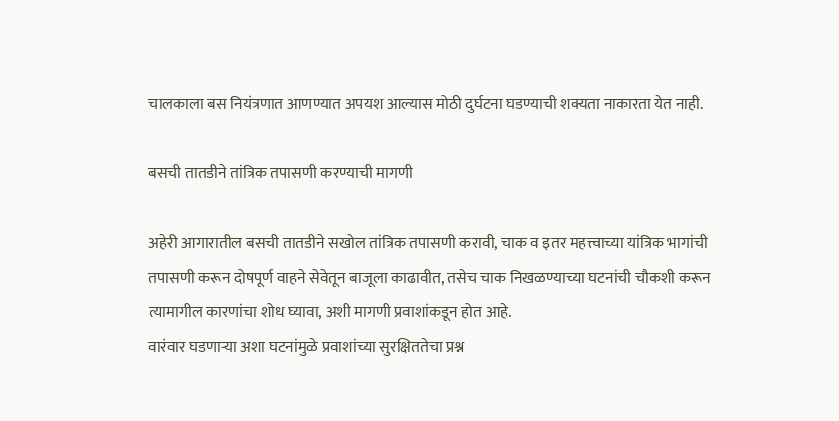चालकाला बस नियंत्रणात आणण्यात अपयश आल्यास मोठी दुर्घटना घडण्याची शक्यता नाकारता येत नाही.

बसची तातडीने तांत्रिक तपासणी करण्याची मागणी

अहेरी आगारातील बसची तातडीने सखोल तांत्रिक तपासणी करावी, चाक व इतर महत्त्वाच्या यांत्रिक भागांची तपासणी करून दोषपूर्ण वाहने सेवेतून बाजूला काढावीत, तसेच चाक निखळण्याच्या घटनांची चौकशी करून त्यामागील कारणांचा शोध घ्यावा, अशी मागणी प्रवाशांकडून होत आहे.
वारंवार घडणाऱ्या अशा घटनांमुळे प्रवाशांच्या सुरक्षिततेचा प्रश्न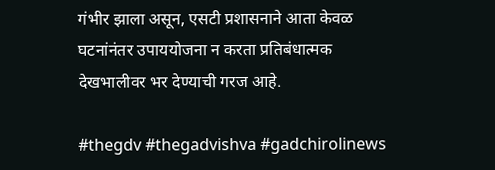गंभीर झाला असून, एसटी प्रशासनाने आता केवळ घटनांनंतर उपाययोजना न करता प्रतिबंधात्मक देखभालीवर भर देण्याची गरज आहे.

#thegdv #thegadvishva #gadchirolinews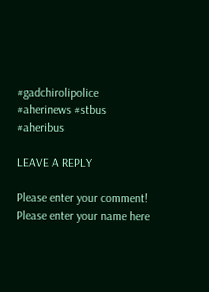#gadchirolipolice #aherinews #stbus #aheribus

LEAVE A REPLY

Please enter your comment!
Please enter your name here